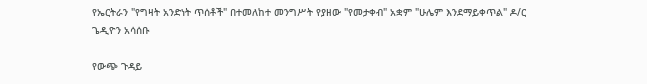የኤርትራን "የግዛት አንድነት ጥሰቶች" በተመለከተ መንግሥት የያዘው "የመታቀብ" አቋም "ሁሌም እንደማይቀጥል" ዶ/ር ጌዲዮን አሳሰቡ

የውጭ ጉዳይ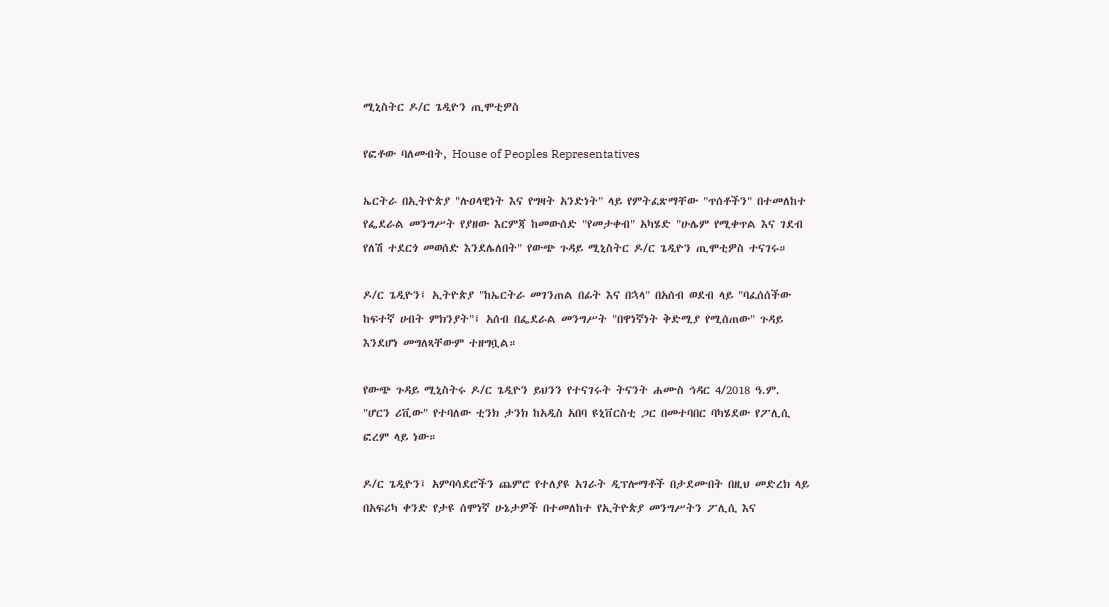ሚኒስትር ዶ/ር ጌዲዮን ጢሞቲዎስ

የፎቶው ባለመብት, House of Peoples Representatives

ኤርትራ በኢትዮጵያ "ሉዐላዊነት እና የግዛት አንድነት" ላይ የምትፈጽማቸው "ጥሰቶችን" በተመለከተ የፌደራል መንግሥት የያዘው እርምጃ ከመውሰድ "የመታቀብ" አካሄድ "ሁሌም የሚቀጥል እና ገደብ የለሽ ተደርጎ መወሰድ እንደሌለበት" የውጭ ጉዳይ ሚኒስትር ዶ/ር ጌዲዮን ጢሞቲዎስ ተናገሩ።

ዶ/ር ጌዲዮን፤ ኢትዮጵያ "ከኤርትራ መገንጠል በፊት እና በኋላ" በአሰብ ወደብ ላይ "ባፈሰሰችው ከፍተኛ ሀብት ምክንያት"፤ አሰብ በፌደራል መንግሥት "በዋነኛነት ቅድሚያ የሚሰጠው" ጉዳይ እንደሆነ መግለጻቸውም ተዘግቧል።

የውጭ ጉዳይ ሚኒስትሩ ዶ/ር ጌዲዮን ይህንን የተናገሩት ትናንት ሐሙስ ኅዳር 4/2018 ዓ.ም. "ሆርን ሪቪው" የተባለው ቲንክ ታንክ ከአዲስ አበባ ዩኒቨርስቲ ጋር በመተባበር ባካሄደው የፖሊሲ ፎረም ላይ ነው።

ዶ/ር ጌዲዮን፤ አምባሳደሮችን ጨምሮ የተለያዩ አገራት ዲፕሎማቶች በታደሙበት በዚህ መድረክ ላይ በአፍሪካ ቀንድ የታዩ ሰሞነኛ ሁኔታዎች በተመለከተ የኢትዮጵያ መንግሥትን ፖሊሲ እና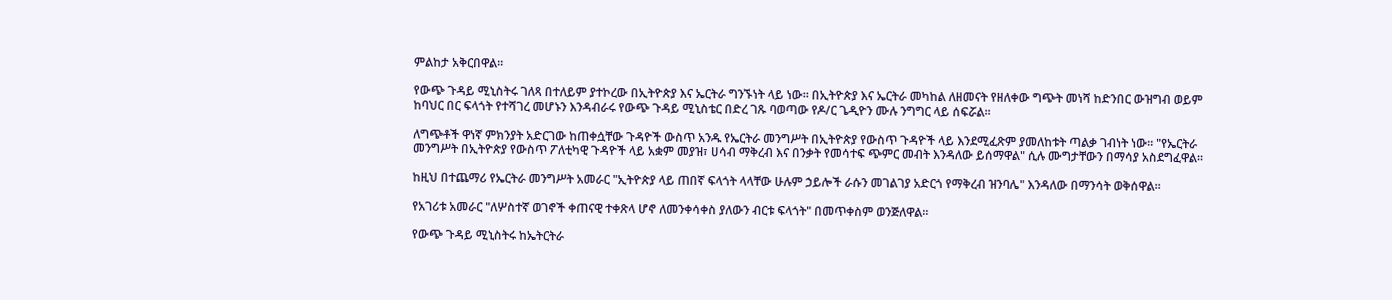ምልከታ አቅርበዋል።

የውጭ ጉዳይ ሚኒስትሩ ገለጻ በተለይም ያተኮረው በኢትዮጵያ እና ኤርትራ ግንኙነት ላይ ነው። በኢትዮጵያ እና ኤርትራ መካከል ለዘመናት የዘለቀው ግጭት መነሻ ከድንበር ውዝግብ ወይም ከባህር በር ፍላጎት የተሻገረ መሆኑን እንዳብራሩ የውጭ ጉዳይ ሚኒስቴር በድረ ገጹ ባወጣው የዶ/ር ጌዲዮን ሙሉ ንግግር ላይ ሰፍሯል።

ለግጭቶች ዋነኛ ምክንያት አድርገው ከጠቀሷቸው ጉዳዮች ውስጥ አንዱ የኤርትራ መንግሥት በኢትዮጵያ የውስጥ ጉዳዮች ላይ እንደሚፈጽም ያመለከቱት ጣልቃ ገብነት ነው። "የኤርትራ መንግሥት በኢትዮጵያ የውስጥ ፖለቲካዊ ጉዳዮች ላይ አቋም መያዝ፣ ሀሳብ ማቅረብ እና በንቃት የመሳተፍ ጭምር መብት እንዳለው ይሰማዋል" ሲሉ ሙግታቸውን በማሳያ አስደግፈዋል።

ከዚህ በተጨማሪ የኤርትራ መንግሥት አመራር "ኢትዮጵያ ላይ ጠበኛ ፍላጎት ላላቸው ሁሉም ኃይሎች ራሱን መገልገያ አድርጎ የማቅረብ ዝንባሌ" እንዳለው በማንሳት ወቅሰዋል።

የአገሪቱ አመራር "ለሦስተኛ ወገኖች ቀጠናዊ ተቀጽላ ሆኖ ለመንቀሳቀስ ያለውን ብርቱ ፍላጎት" በመጥቀስም ወንጅለዋል።

የውጭ ጉዳይ ሚኒስትሩ ከኤትርትራ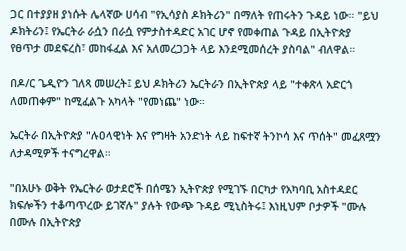ጋር በተያያዘ ያነሱት ሌላኛው ሀሳብ "የኢሳያስ ዶክትሪን" በማለት የጠሩትን ጉዳይ ነው። "ይህ ዶክትሪን፤ የኤርትራ ራሷን በራሷ የምታስተዳድር አገር ሆኖ የመቀጠል ጉዳይ በኢትዮጵያ የፀጥታ መደፍረስ፣ መከፋፈል እና አለመረጋጋት ላይ እንደሚመሰረት ያስባል" ብለዋል።

በዶ/ር ጌዲዮን ገለጻ መሠረት፤ ይህ ዶክትሪን ኤርትራን በኢትዮጵያ ላይ "ተቀጽላ አድርጎ ለመጠቀም" ከሚፈልጉ አካላት "የመነጨ" ነው።

ኤርትራ በኢትዮጵያ "ሉዐላዊነት እና የግዛት አንድነት ላይ ከፍተኛ ትንኮሳ እና ጥሰት" መፈጸሟን ለታዳሚዎች ተናግረዋል።

"በአሁኑ ወቅት የኤርትራ ወታደሮች በሰሜን ኢትዮጵያ የሚገኙ በርካታ የአካባቢ አስተዳደር ክፍሎችን ተቆጣጥረው ይገኛሉ" ያሉት የውጭ ጉዳይ ሚኒስትሩ፤ እነዚህም ቦታዎች "ሙሉ በሙሉ በኢትዮጵያ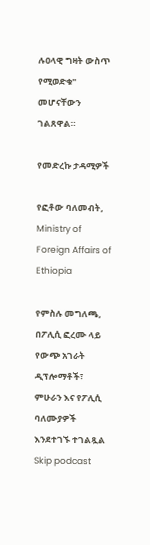ሉዐላዊ ግዛት ውስጥ የሚወድቁ" መሆናቸውን ገልጸዋል።

የመድረኩ ታዳሚዎች

የፎቶው ባለመብት, Ministry of Foreign Affairs of Ethiopia

የምስሉ መግለጫ, በፖሊሲ ፎረሙ ላይ የውጭ አገራት ዲፕሎማቶች፣ ምሁራን እና የፖሊሲ ባለሙያዎች እንደተገኙ ተገልጿል
Skip podcast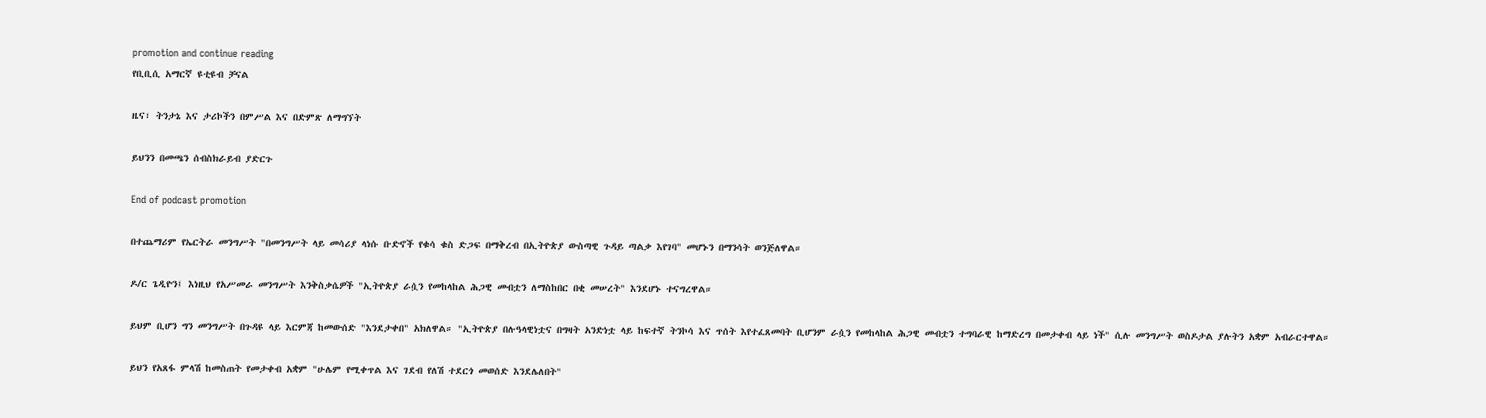promotion and continue reading
የቢቢሲ አማርኛ ዩቲዩብ ቻናል

ዜና፣ ትንታኔ እና ታሪኮችን በምሥል እና በድምጽ ለማግኘት

ይህንን በመጫን ሰብስክራይብ ያድርጉ

End of podcast promotion

በተጨማሪም የኤርትራ መንግሥት "በመንግሥት ላይ መሳሪያ ላነሱ ቡድኖች የቁሳ ቁስ ድጋፍ በማቅረብ በኢትዮጵያ ውስጣዊ ጉዳይ ጣልቃ እየገባ" መሆኑን በማንሳት ወንጅለዋል።

ዶ/ር ጌዲዮን፤ እነዚህ የአሥመራ መንግሥት እንቅስቃሴዎች "ኢትዮጵያ ራሷን የመከላከል ሕጋዊ መብቷን ለማስከበር በቂ መሠረት" እንደሆኑ ተናግረዋል።

ይህም ቢሆን ግን መንግሥት በጉዳዩ ላይ እርምጃ ከመውሰድ "እንደታቀበ" አክለዋል። "ኢትዮጵያ በሉዓላዊነቷና በግዛት አንድነቷ ላይ ከፍተኛ ትንኮሳ እና ጥሰት እየተፈጸመባት ቢሆንም ራሷን የመከላከል ሕጋዊ መብቷን ተግባራዊ ከማድረግ በመታቀብ ላይ ነች" ሲሉ መንግሥት ወስዶታል ያሉትን አቋም አብራርተዋል።

ይህን የአጸፋ ምላሽ ከመስጠት የመታቀብ አቋም "ሁሌም የሚቀጥል እና ገደብ የለሽ ተደርጎ መወሰድ እንደሌለበት"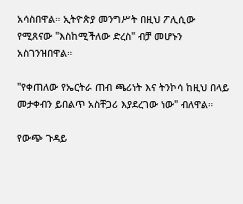አሳስበዋል። ኢትዮጵያ መንግሥት በዚህ ፖሊሲው የሚጸናው "እስከሚችለው ድረስ" ብቻ መሆኑን አስገንዝበዋል።

"የቀጠለው የኤርትራ ጠብ ጫሪነት እና ትንኮሳ ከዚህ በላይ መታቀብን ይበልጥ አስቸጋሪ እያደረገው ነው" ብለዋል።

የውጭ ጉዳይ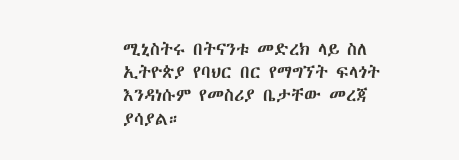ሚኒስትሩ በትናንቱ መድረክ ላይ ስለ ኢትዮጵያ የባህር በር የማግኘት ፍላጎት እንዳነሱም የመስሪያ ቤታቸው መረጃ ያሳያል።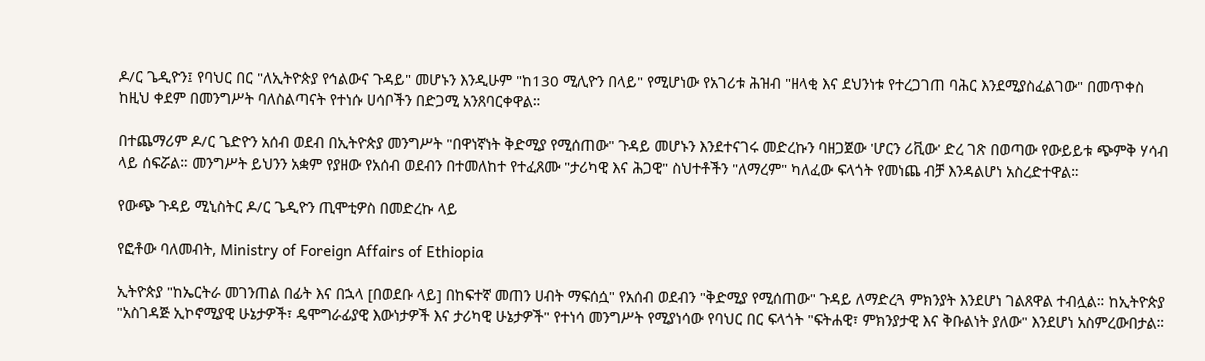ዶ/ር ጌዲዮን፤ የባህር በር "ለኢትዮጵያ የኅልውና ጉዳይ" መሆኑን እንዲሁም "ከ130 ሚሊዮን በላይ" የሚሆነው የአገሪቱ ሕዝብ "ዘላቂ እና ደህንነቱ የተረጋገጠ ባሕር እንደሚያስፈልገው" በመጥቀስ ከዚህ ቀደም በመንግሥት ባለስልጣናት የተነሱ ሀሳቦችን በድጋሚ አንጸባርቀዋል።

በተጨማሪም ዶ/ር ጌድዮን አሰብ ወደብ በኢትዮጵያ መንግሥት "በዋነኛነት ቅድሚያ የሚሰጠው" ጉዳይ መሆኑን እንደተናገሩ መድረኩን ባዘጋጀው 'ሆርን ሪቪው' ድረ ገጽ በወጣው የውይይቱ ጭምቅ ሃሳብ ላይ ሰፍሯል። መንግሥት ይህንን አቋም የያዘው የአሰብ ወደብን በተመለከተ የተፈጸሙ "ታሪካዊ እና ሕጋዊ" ስህተቶችን "ለማረም" ካለፈው ፍላጎት የመነጨ ብቻ እንዳልሆነ አስረድተዋል።

የውጭ ጉዳይ ሚኒስትር ዶ/ር ጌዲዮን ጢሞቲዎስ በመድረኩ ላይ

የፎቶው ባለመብት, Ministry of Foreign Affairs of Ethiopia

ኢትዮጵያ "ከኤርትራ መገንጠል በፊት እና በኋላ [በወደቡ ላይ] በከፍተኛ መጠን ሀብት ማፍሰሷ" የአሰብ ወደብን "ቅድሚያ የሚሰጠው" ጉዳይ ለማድረጓ ምክንያት እንደሆነ ገልጸዋል ተብሏል። ከኢትዮጵያ "አስገዳጅ ኢኮኖሚያዊ ሁኔታዎች፣ ዴሞግራፊያዊ እውነታዎች እና ታሪካዊ ሁኔታዎች" የተነሳ መንግሥት የሚያነሳው የባህር በር ፍላጎት "ፍትሐዊ፣ ምክንያታዊ እና ቅቡልነት ያለው" እንደሆነ አስምረውበታል።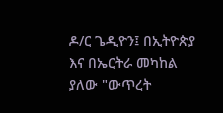ዶ/ር ጌዲዮን፤ በኢትዮጵያ እና በኤርትራ መካከል ያለው "ውጥረት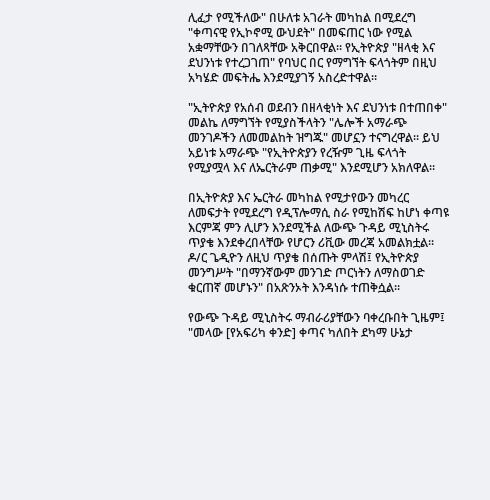ሊፈታ የሚችለው" በሁለቱ አገራት መካከል በሚደረግ "ቀጣናዊ የኢኮኖሚ ውህደት" በመፍጠር ነው የሚል አቋማቸውን በገለጻቸው አቅርበዋል። የኢትዮጵያ "ዘላቂ እና ደህንነቱ የተረጋገጠ" የባህር በር የማግኘት ፍላጎትም በዚህ አካሄድ መፍትሔ እንደሚያገኝ አስረድተዋል።

"ኢትዮጵያ የአሰብ ወደብን በዘላቂነት እና ደህንነቱ በተጠበቀ" መልኬ ለማግኘት የሚያስችላትን "ሌሎች አማራጭ መንገዶችን ለመመልከት ዝግጁ" መሆኗን ተናግረዋል። ይህ አይነቱ አማራጭ "የኢትዮጵያን የረዥም ጊዜ ፍላጎት የሚያሟላ እና ለኤርትራም ጠቃሚ" እንደሚሆን አክለዋል።

በኢትዮጵያ እና ኤርትራ መካከል የሚታየውን መካረር ለመፍታት የሚደረግ የዲፕሎማሲ ስራ የሚከሽፍ ከሆነ ቀጣዩ እርምጃ ምን ሊሆን እንደሚችል ለውጭ ጉዳይ ሚኒስትሩ ጥያቄ እንደቀረበላቸው የሆርን ሪቪው መረጃ አመልክቷል። ዶ/ር ጌዲዮን ለዚህ ጥያቄ በሰጡት ምላሽ፤ የኢትዮጵያ መንግሥት "በማንኛውም መንገድ ጦርነትን ለማስወገድ ቁርጠኛ መሆኑን" በአጽንኦት እንዳነሱ ተጠቅሷል።

የውጭ ጉዳይ ሚኒስትሩ ማብራሪያቸውን ባቀረቡበት ጊዜም፤ "መላው [የአፍሪካ ቀንድ] ቀጣና ካለበት ደካማ ሁኔታ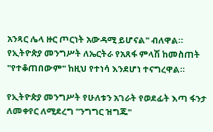አንጻር ሌላ ዙር ጦርነት አውዳሚ ይሆናል" ብለዋል። የኢትዮጵያ መንግሥት ለኤርትራ የአጸፋ ምላሽ ከመስጠት "የተቆጠበውም" ከዚህ የተነሳ እንደሆነ ተናግረዋል።

የኢትዮጵያ መንግሥት የሁለቱን አገራት የወደፊት እጣ ፋንታ ለመቀየር ለሚደረግ "ንግግር ዝግጁ"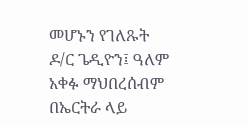መሆኑን የገለጹት ዶ/ር ጌዲዮን፤ ዓለም አቀፉ ማህበረሰብም በኤርትራ ላይ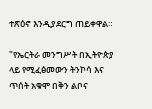ተጽዕኖ እንዲያደርግ ጠይቀዋል።

"የኤርትራ መንግሥት በኢትዮጵያ ላይ የሚፈፅመውን ትንኮሳ እና ጥሰት አቁሞ በቅን ልቦና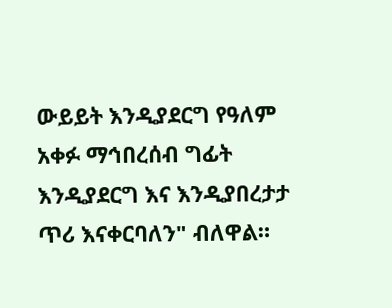ውይይት እንዲያደርግ የዓለም አቀፉ ማኅበረሰብ ግፊት እንዲያደርግ እና እንዲያበረታታ ጥሪ እናቀርባለን" ብለዋል።